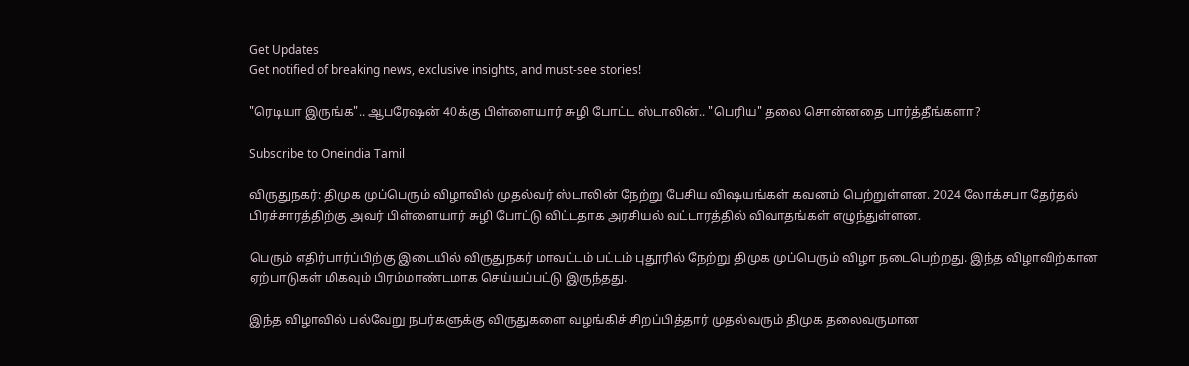Get Updates
Get notified of breaking news, exclusive insights, and must-see stories!

"ரெடியா இருங்க".. ஆபரேஷன் 40க்கு பிள்ளையார் சுழி போட்ட ஸ்டாலின்.. "பெரிய" தலை சொன்னதை பார்த்தீங்களா?

Subscribe to Oneindia Tamil

விருதுநகர்: திமுக முப்பெரும் விழாவில் முதல்வர் ஸ்டாலின் நேற்று பேசிய விஷயங்கள் கவனம் பெற்றுள்ளன. 2024 லோக்சபா தேர்தல் பிரச்சாரத்திற்கு அவர் பிள்ளையார் சுழி போட்டு விட்டதாக அரசியல் வட்டாரத்தில் விவாதங்கள் எழுந்துள்ளன.

பெரும் எதிர்பார்ப்பிற்கு இடையில் விருதுநகர் மாவட்டம் பட்டம் புதூரில் நேற்று திமுக முப்பெரும் விழா நடைபெற்றது. இந்த விழாவிற்கான ஏற்பாடுகள் மிகவும் பிரம்மாண்டமாக செய்யப்பட்டு இருந்தது.

இந்த விழாவில் பல்வேறு நபர்களுக்கு விருதுகளை வழங்கிச் சிறப்பித்தார் முதல்வரும் திமுக தலைவருமான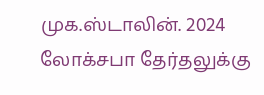முக.ஸ்டாலின். 2024 லோக்சபா தேர்தலுக்கு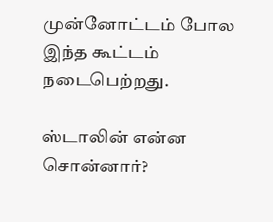முன்னோட்டம் போல இந்த கூட்டம் நடைபெற்றது.

ஸ்டாலின் என்ன சொன்னார்?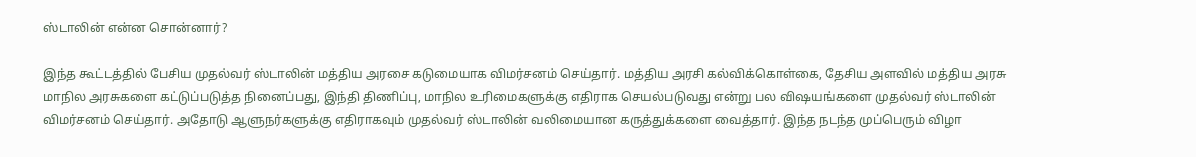ஸ்டாலின் என்ன சொன்னார்?

இந்த கூட்டத்தில் பேசிய முதல்வர் ஸ்டாலின் மத்திய அரசை கடுமையாக விமர்சனம் செய்தார். மத்திய அரசி கல்விக்கொள்கை, தேசிய அளவில் மத்திய அரசு மாநில அரசுகளை கட்டுப்படுத்த நினைப்பது, இந்தி திணிப்பு, மாநில உரிமைகளுக்கு எதிராக செயல்படுவது என்று பல விஷயங்களை முதல்வர் ஸ்டாலின் விமர்சனம் செய்தார். அதோடு ஆளுநர்களுக்கு எதிராகவும் முதல்வர் ஸ்டாலின் வலிமையான கருத்துக்களை வைத்தார். இந்த நடந்த முப்பெரும் விழா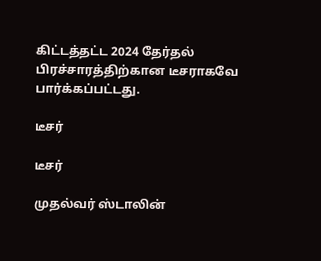கிட்டத்தட்ட 2024 தேர்தல் பிரச்சாரத்திற்கான டீசராகவே பார்க்கப்பட்டது.

டீசர்

டீசர்

முதல்வர் ஸ்டாலின்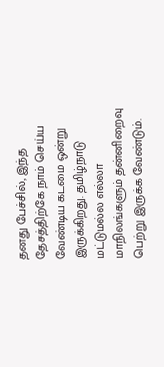தனது பேச்சில், இந்த தேசத்திற்கே நாம் செய்ய வேண்டிய கடமை ஒன்று இருக்கிறது. தமிழ்நாடு மட்டுமல்ல எல்லா மாநிலங்களும் தன்னிறைவு பெற்று இருக்க வேண்டும்.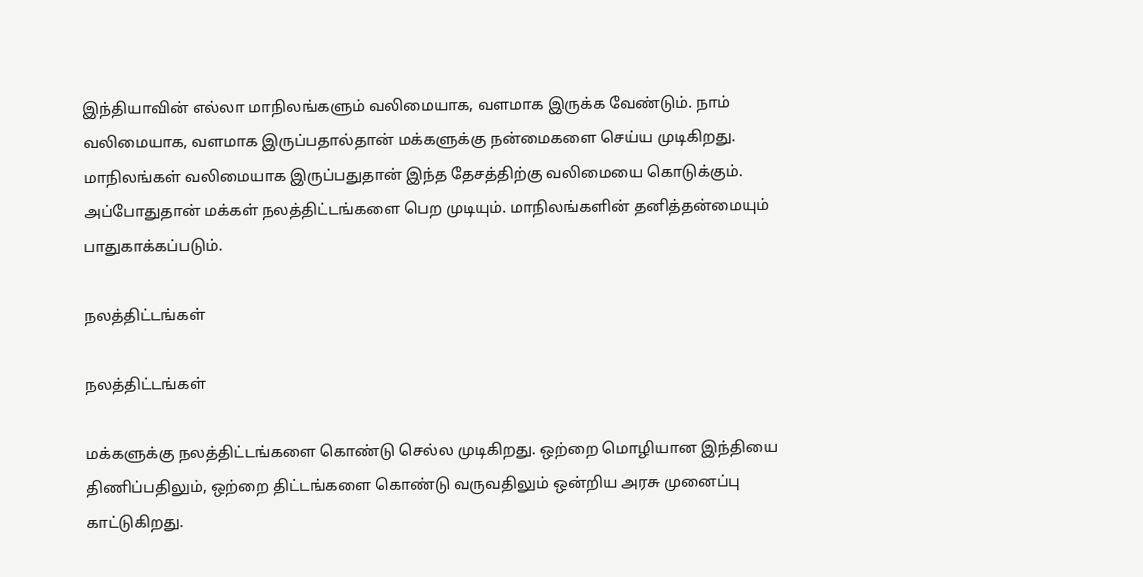இந்தியாவின் எல்லா மாநிலங்களும் வலிமையாக, வளமாக இருக்க வேண்டும். நாம் வலிமையாக, வளமாக இருப்பதால்தான் மக்களுக்கு நன்மைகளை செய்ய முடிகிறது. மாநிலங்கள் வலிமையாக இருப்பதுதான் இந்த தேசத்திற்கு வலிமையை கொடுக்கும். அப்போதுதான் மக்கள் நலத்திட்டங்களை பெற முடியும். மாநிலங்களின் தனித்தன்மையும் பாதுகாக்கப்படும்.

நலத்திட்டங்கள்

நலத்திட்டங்கள்

மக்களுக்கு நலத்திட்டங்களை கொண்டு செல்ல முடிகிறது. ஒற்றை மொழியான இந்தியை திணிப்பதிலும், ஒற்றை திட்டங்களை கொண்டு வருவதிலும் ஒன்றிய அரசு முனைப்பு காட்டுகிறது.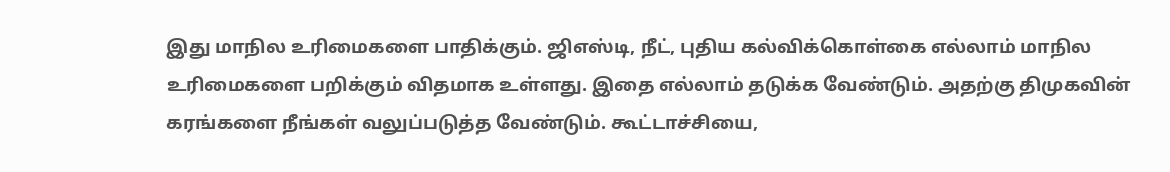இது மாநில உரிமைகளை பாதிக்கும். ஜிஎஸ்டி, நீட், புதிய கல்விக்கொள்கை எல்லாம் மாநில உரிமைகளை பறிக்கும் விதமாக உள்ளது. இதை எல்லாம் தடுக்க வேண்டும். அதற்கு திமுகவின் கரங்களை நீங்கள் வலுப்படுத்த வேண்டும். கூட்டாச்சியை,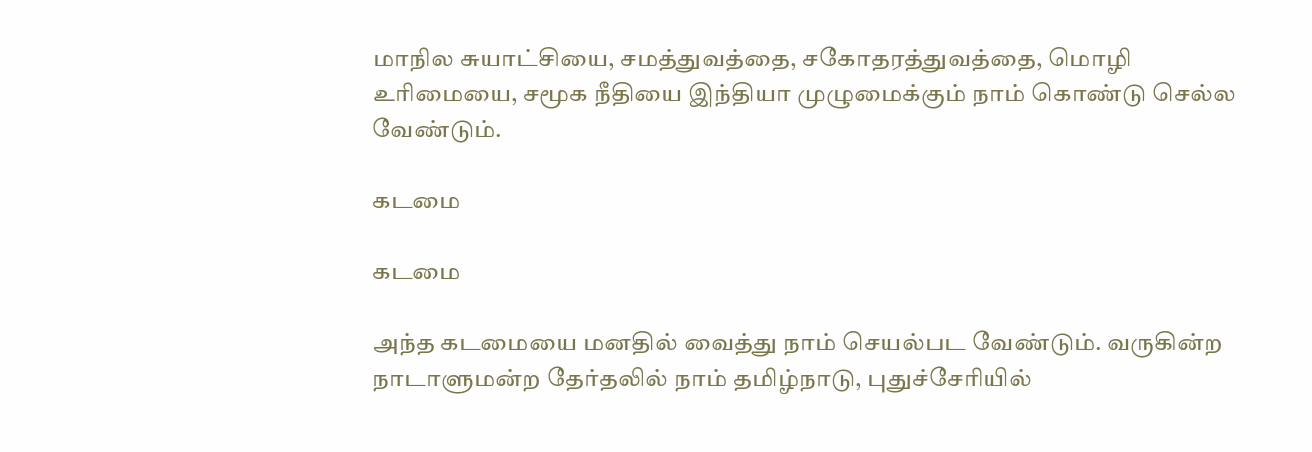மாநில சுயாட்சியை, சமத்துவத்தை, சகோதரத்துவத்தை, மொழி உரிமையை, சமூக நீதியை இந்தியா முழுமைக்கும் நாம் கொண்டு செல்ல வேண்டும்.

கடமை

கடமை

அந்த கடமையை மனதில் வைத்து நாம் செயல்பட வேண்டும். வருகின்ற நாடாளுமன்ற தேர்தலில் நாம் தமிழ்நாடு, புதுச்சேரியில்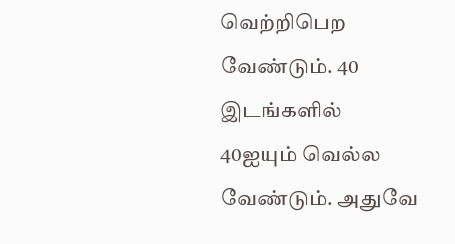வெற்றிபெற வேண்டும். 40 இடங்களில் 40ஐயும் வெல்ல வேண்டும். அதுவே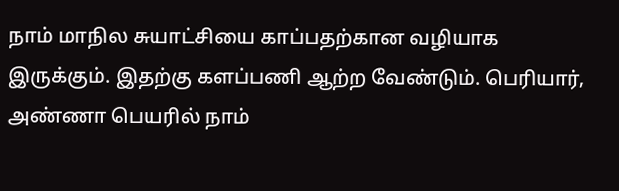நாம் மாநில சுயாட்சியை காப்பதற்கான வழியாக இருக்கும். இதற்கு களப்பணி ஆற்ற வேண்டும். பெரியார், அண்ணா பெயரில் நாம்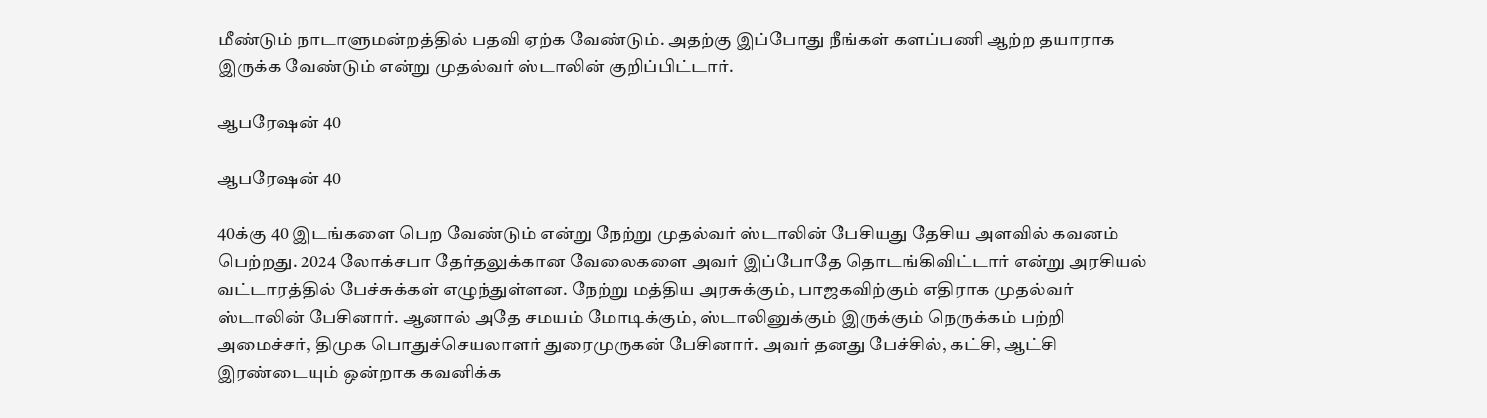மீண்டும் நாடாளுமன்றத்தில் பதவி ஏற்க வேண்டும். அதற்கு இப்போது நீங்கள் களப்பணி ஆற்ற தயாராக இருக்க வேண்டும் என்று முதல்வர் ஸ்டாலின் குறிப்பிட்டார்.

ஆபரேஷன் 40

ஆபரேஷன் 40

40க்கு 40 இடங்களை பெற வேண்டும் என்று நேற்று முதல்வர் ஸ்டாலின் பேசியது தேசிய அளவில் கவனம் பெற்றது. 2024 லோக்சபா தேர்தலுக்கான வேலைகளை அவர் இப்போதே தொடங்கிவிட்டார் என்று அரசியல் வட்டாரத்தில் பேச்சுக்கள் எழுந்துள்ளன. நேற்று மத்திய அரசுக்கும், பாஜகவிற்கும் எதிராக முதல்வர் ஸ்டாலின் பேசினார். ஆனால் அதே சமயம் மோடிக்கும், ஸ்டாலினுக்கும் இருக்கும் நெருக்கம் பற்றி அமைச்சர், திமுக பொதுச்செயலாளர் துரைமுருகன் பேசினார். அவர் தனது பேச்சில், கட்சி, ஆட்சி இரண்டையும் ஒன்றாக கவனிக்க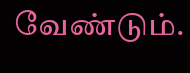வேண்டும்.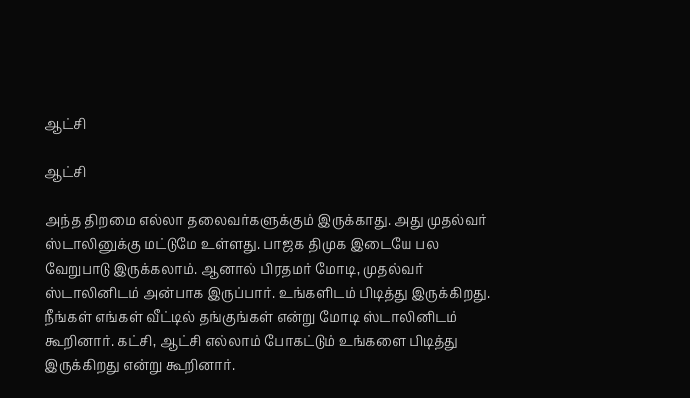ஆட்சி

ஆட்சி

அந்த திறமை எல்லா தலைவர்களுக்கும் இருக்காது. அது முதல்வர் ஸ்டாலினுக்கு மட்டுமே உள்ளது. பாஜக திமுக இடையே பல வேறுபாடு இருக்கலாம். ஆனால் பிரதமர் மோடி, முதல்வர் ஸ்டாலினிடம் அன்பாக இருப்பார். உங்களிடம் பிடித்து இருக்கிறது. நீங்கள் எங்கள் வீட்டில் தங்குங்கள் என்று மோடி ஸ்டாலினிடம் கூறினார். கட்சி, ஆட்சி எல்லாம் போகட்டும் உங்களை பிடித்து இருக்கிறது என்று கூறினார்.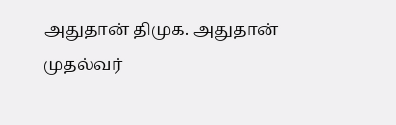அதுதான் திமுக. அதுதான் முதல்வர்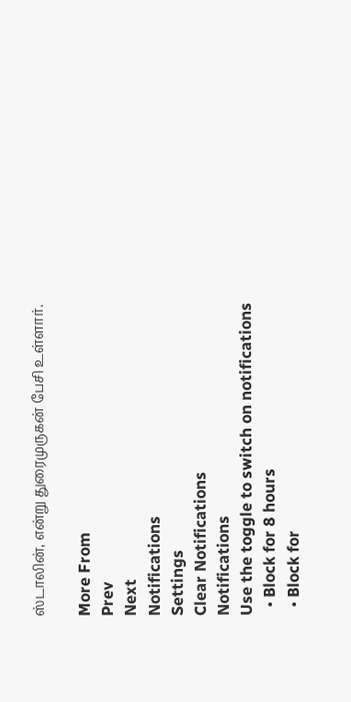ஸ்டாலின், என்று துரைமுருகன் பேசி உள்ளார்.

More From
Prev
Next
Notifications
Settings
Clear Notifications
Notifications
Use the toggle to switch on notifications
  • Block for 8 hours
  • Block for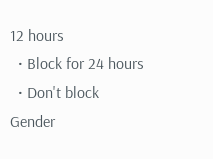12 hours
  • Block for 24 hours
  • Don't block
Gender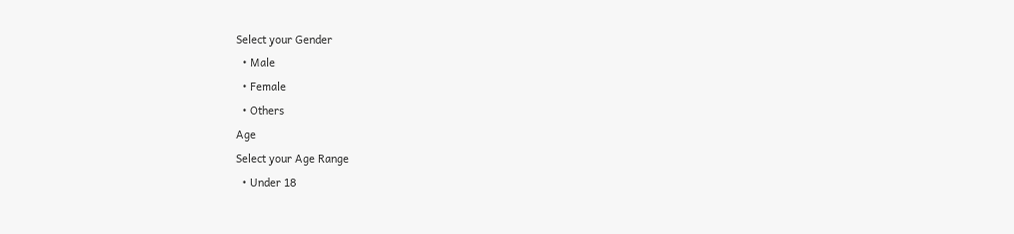Select your Gender
  • Male
  • Female
  • Others
Age
Select your Age Range
  • Under 18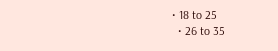• 18 to 25
  • 26 to 35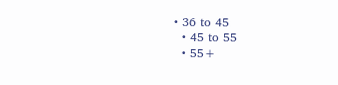• 36 to 45
  • 45 to 55
  • 55+